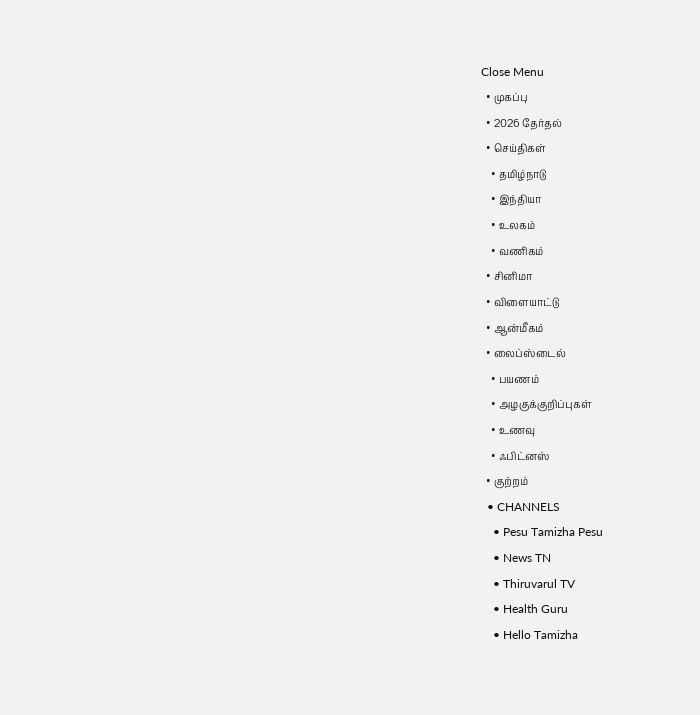Close Menu
  • முகப்பு
  • 2026 தேர்தல்
  • செய்திகள்
    • தமிழ்நாடு
    • இந்தியா
    • உலகம்
    • வணிகம்
  • சினிமா
  • விளையாட்டு
  • ஆன்மீகம்
  • லைப்ஸ்டைல்
    • பயணம்
    • அழகுக்குறிப்புகள்
    • உணவு
    • ஃபிட்னஸ்
  • குற்றம்
  • CHANNELS
    • Pesu Tamizha Pesu
    • News TN
    • Thiruvarul TV
    • Health Guru
    • Hello Tamizha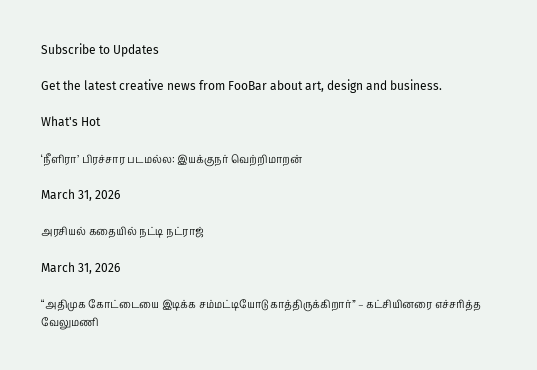Subscribe to Updates

Get the latest creative news from FooBar about art, design and business.

What's Hot

‘நீளிரா’ பிரச்சார படமல்ல: இயக்குநர் வெற்றிமாறன்

March 31, 2026

அரசியல் கதையில் நட்டி நட்ராஜ்

March 31, 2026

“அதிமுக கோட்டையை இடிக்க சம்மட்டியோடு காத்திருக்கிறார்” – கட்சியினரை எச்சரித்த வேலுமணி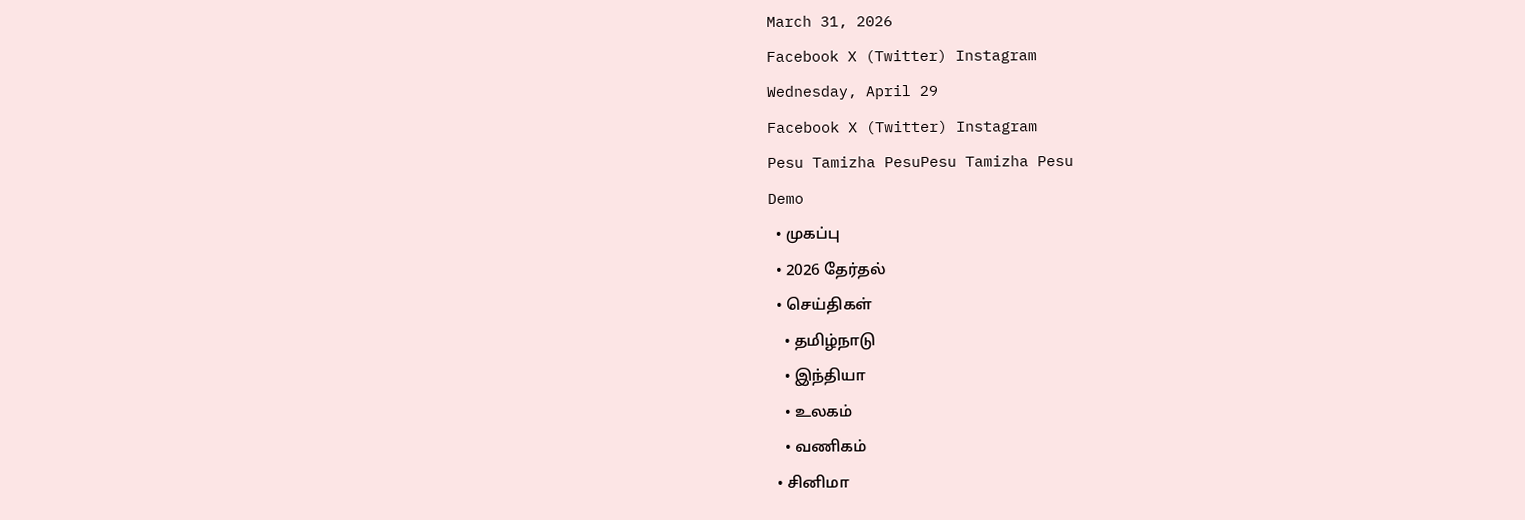March 31, 2026
Facebook X (Twitter) Instagram
Wednesday, April 29
Facebook X (Twitter) Instagram
Pesu Tamizha PesuPesu Tamizha Pesu
Demo
  • முகப்பு
  • 2026 தேர்தல்
  • செய்திகள்
    • தமிழ்நாடு
    • இந்தியா
    • உலகம்
    • வணிகம்
  • சினிமா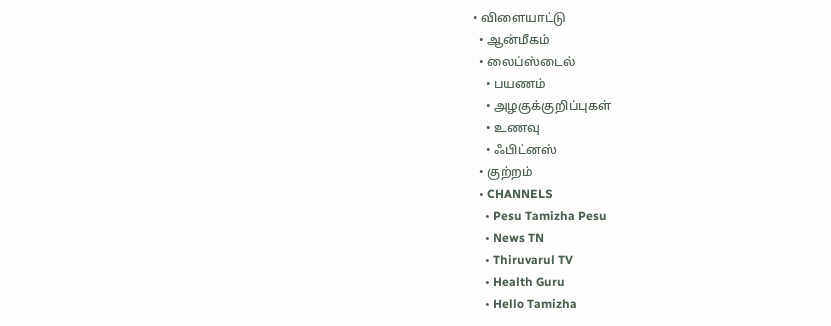• விளையாட்டு
  • ஆன்மீகம்
  • லைப்ஸ்டைல்
    • பயணம்
    • அழகுக்குறிப்புகள்
    • உணவு
    • ஃபிட்னஸ்
  • குற்றம்
  • CHANNELS
    • Pesu Tamizha Pesu
    • News TN
    • Thiruvarul TV
    • Health Guru
    • Hello Tamizha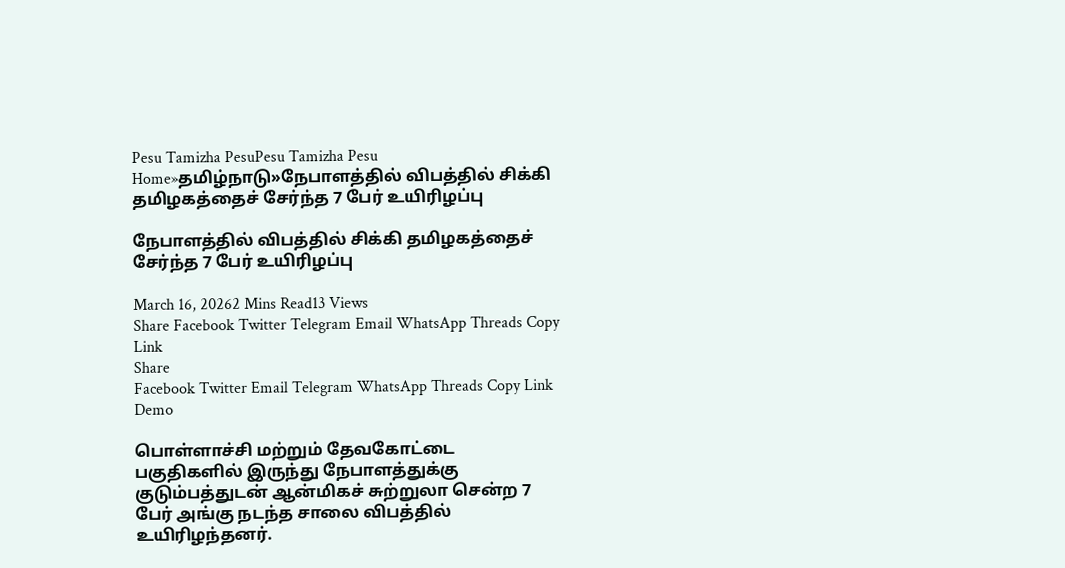Pesu Tamizha PesuPesu Tamizha Pesu
Home»தமிழ்நாடு»நேபாளத்தில் விபத்தில் சிக்கி தமிழகத்தைச் சேர்ந்த 7 பேர் உயிரிழப்பு

நேபாளத்தில் விபத்தில் சிக்கி தமிழகத்தைச் சேர்ந்த 7 பேர் உயிரிழப்பு

March 16, 20262 Mins Read13 Views
Share Facebook Twitter Telegram Email WhatsApp Threads Copy Link
Share
Facebook Twitter Email Telegram WhatsApp Threads Copy Link
Demo

பொள்ளாச்சி மற்றும் தேவகோட்டை பகுதிகளில் இருந்து நேபாளத்துக்கு குடும்பத்துடன் ஆன்மிகச் சுற்றுலா சென்ற 7 பேர் அங்கு நடந்த சாலை விபத்தில் உயிரிழந்தனர்.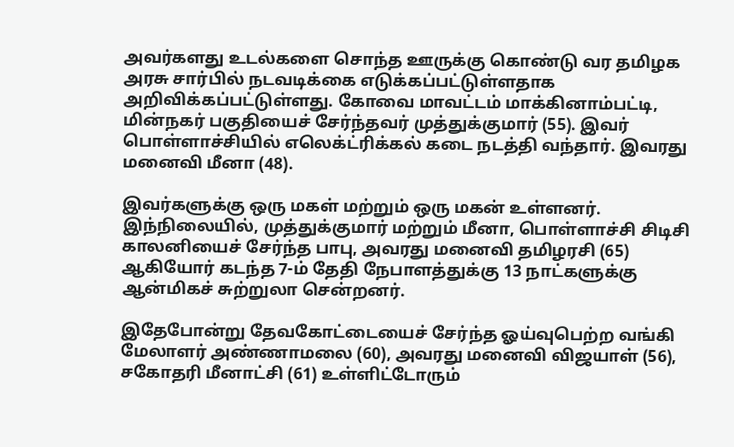அவர்களது உடல்களை சொந்த ஊருக்கு கொண்டு வர தமிழக அரசு சார்பில் நடவடிக்கை எடுக்கப்பட்டுள்ளதாக அறிவிக்கப்பட்டுள்ளது. கோவை மாவட்டம் மாக்கினாம்பட்டி, மின்நகர் பகுதியைச் சேர்ந்தவர் முத்துக்குமார் (55). இவர் பொள்ளாச்சியில் எலெக்ட்ரிக்கல் கடை நடத்தி வந்தார். இவரது மனைவி மீனா (48).

இவர்களுக்கு ஒரு மகள் மற்றும் ஒரு மகன் உள்ளனர். இந்நிலையில், முத்துக்குமார் மற்றும் மீனா, பொள்ளாச்சி சிடிசி காலனியைச் சேர்ந்த பாபு, அவரது மனைவி தமிழரசி (65) ஆகியோர் கடந்த 7-ம் தேதி நேபாளத்துக்கு 13 நாட்களுக்கு ஆன்மிகச் சுற்றுலா சென்றனர்.

இதேபோன்று தேவகோட்டையைச் சேர்ந்த ஓய்வுபெற்ற வங்கி மேலாளர் அண்ணாமலை (60), அவரது மனைவி விஜயாள் (56), சகோதரி மீனாட்சி (61) உள்ளிட்டோரும்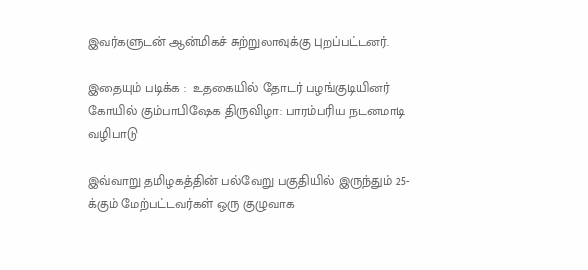இவர்களுடன் ஆன்மிகச் சுற்றுலாவுக்கு புறப்பட்டனர்.

இதையும் படிக்க :  உதகையில் தோடர் பழங்குடியினர் கோயில் கும்பாபிஷேக திருவிழா: பாரம்பரிய நடனமாடி வழிபாடு

இவ்வாறு தமிழகத்தின் பல்வேறு பகுதியில் இருந்தும் 25-க்கும் மேற்பட்டவர்கள் ஒரு குழுவாக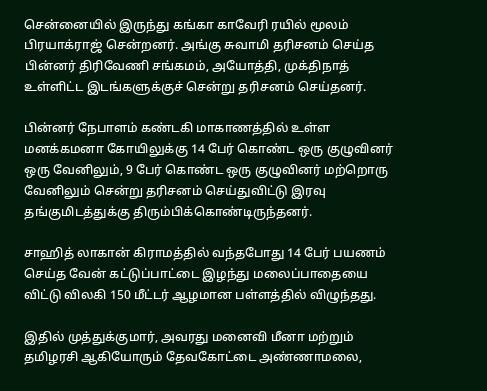சென்னையில் இருந்து கங்கா காவேரி ரயில் மூலம் பிரயாக்ராஜ் சென்றனர். அங்கு சுவாமி தரிசனம் செய்த பின்னர் திரிவேணி சங்கமம், அயோத்தி, முக்திநாத் உள்ளிட்ட இடங்களுக்குச் சென்று தரிசனம் செய்தனர்.

பின்னர் நேபாளம் கண்டகி மாகாணத்தில் உள்ள மனக்கமனா கோயிலுக்கு 14 பேர் கொண்ட ஒரு குழுவினர் ஒரு வேனிலும், 9 பேர் கொண்ட ஒரு குழுவினர் மற்றொரு வேனிலும் சென்று தரிசனம் செய்துவிட்டு இரவு தங்குமிடத்துக்கு திரும்பிக்கொண்டிருந்தனர்.

சாஹித் லாகான் கிராமத்தில் வந்தபோது 14 பேர் பயணம் செய்த வேன் கட்டுப்பாட்டை இழந்து மலைப்பாதையை விட்டு விலகி 150 மீட்டர் ஆழமான பள்ளத்தில் விழுந்தது.

இதில் முத்துக்குமார், அவரது மனைவி மீனா மற்றும் தமிழரசி ஆகியோரும் தேவகோட்டை அண்ணாமலை,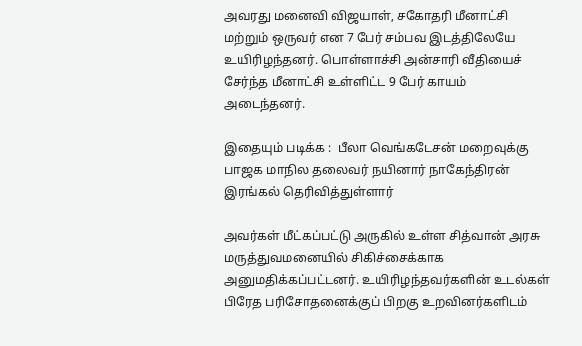அவரது மனைவி விஜயாள், சகோதரி மீனாட்சி மற்றும் ஒருவர் என 7 பேர் சம்பவ இடத்திலேயே உயிரிழந்தனர். பொள்ளாச்சி அன்சாரி வீதியைச் சேர்ந்த மீனாட்சி உள்ளிட்ட 9 பேர் காயம் அடைந்தனர்.

இதையும் படிக்க :  பீலா வெங்கடேசன் மறைவுக்கு பாஜக மாநில தலைவர் நயினார் நாகேந்திரன் இரங்கல் தெரிவித்துள்ளார்

அவர்கள் மீட்கப்பட்டு அருகில் உள்ள சித்வான் அரசு மருத்துவமனையில் சிகிச்சைக்காக அனுமதிக்கப்பட்டனர். உயிரிழந்தவர்களின் உடல்கள் பிரேத பரிசோதனைக்குப் பிறகு உறவினர்களிடம்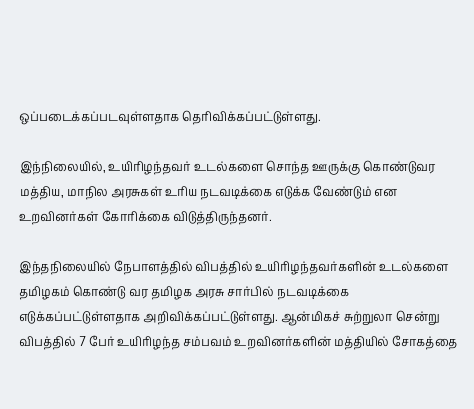ஒப்படைக்கப்படவுள்ளதாக தெரிவிக்கப்பட்டுள்ளது.

இந்நிலையில், உயிரிழந்தவர் உடல்களை சொந்த ஊருக்கு கொண்டுவர மத்திய, மாநில அரசுகள் உரிய நடவடிக்கை எடுக்க வேண்டும் என உறவினர்கள் கோரிக்கை விடுத்திருந்தனர்.

இந்தநிலையில் நேபாளத்தில் விபத்தில் உயிரிழந்தவர்களின் உடல்களை தமிழகம் கொண்டு வர தமிழக அரசு சார்பில் நடவடிக்கை எடுக்கப்பட்டுள்ளதாக அறிவிக்கப்பட்டுள்ளது. ஆன்மிகச் சுற்றுலா சென்று விபத்தில் 7 பேர் உயிரிழந்த சம்பவம் உறவினர்களின் மத்தியில் சோகத்தை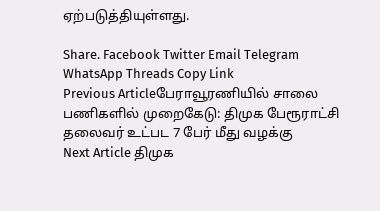ஏற்படுத்தியுள்ளது.

Share. Facebook Twitter Email Telegram WhatsApp Threads Copy Link
Previous Articleபேராவூரணியில் சாலை பணிகளில் முறைகேடு: திமுக பேரூராட்சி தலைவர் உட்பட 7 பேர் மீது வழக்கு
Next Article திமுக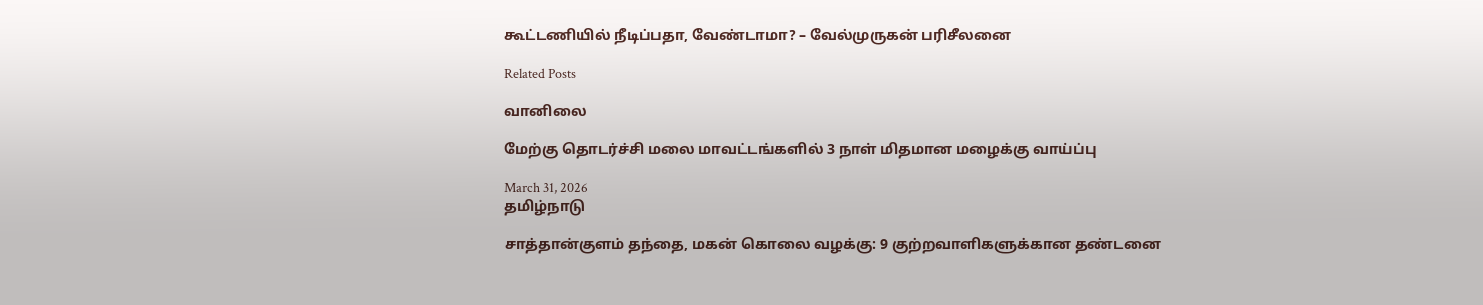கூட்டணியில் நீடிப்பதா, வேண்டாமா? – வேல்முருகன் பரிசீலனை

Related Posts

வானிலை

மேற்கு தொடர்ச்சி மலை மாவட்டங்களில் 3 நாள் மிதமான மழைக்கு வாய்ப்பு

March 31, 2026
தமிழ்நாடு

சாத்தான்குளம் தந்தை, மகன் கொலை வழக்கு: 9 குற்றவாளிகளுக்கான தண்டனை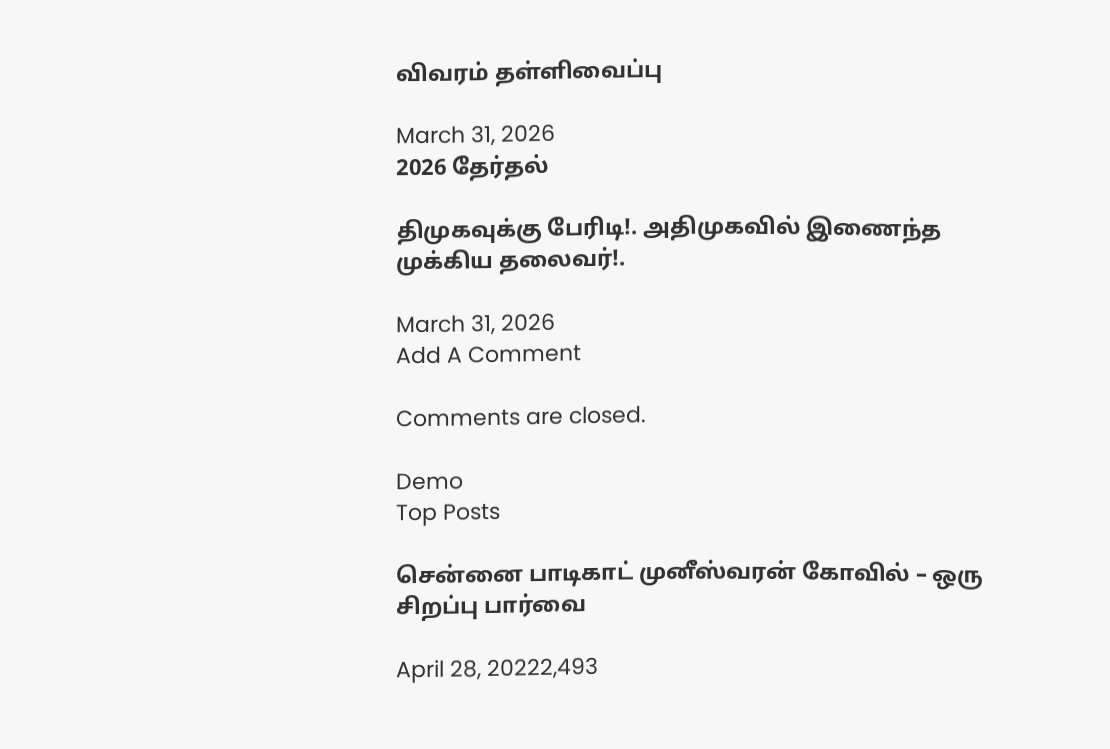விவரம் தள்ளிவைப்பு

March 31, 2026
2026 தேர்தல்

திமுகவுக்கு பேரிடி!. அதிமுகவில் இணைந்த முக்கிய தலைவர்!.

March 31, 2026
Add A Comment

Comments are closed.

Demo
Top Posts

சென்னை பாடிகாட் முனீஸ்வரன் கோவில் – ஒரு சிறப்பு பார்வை

April 28, 20222,493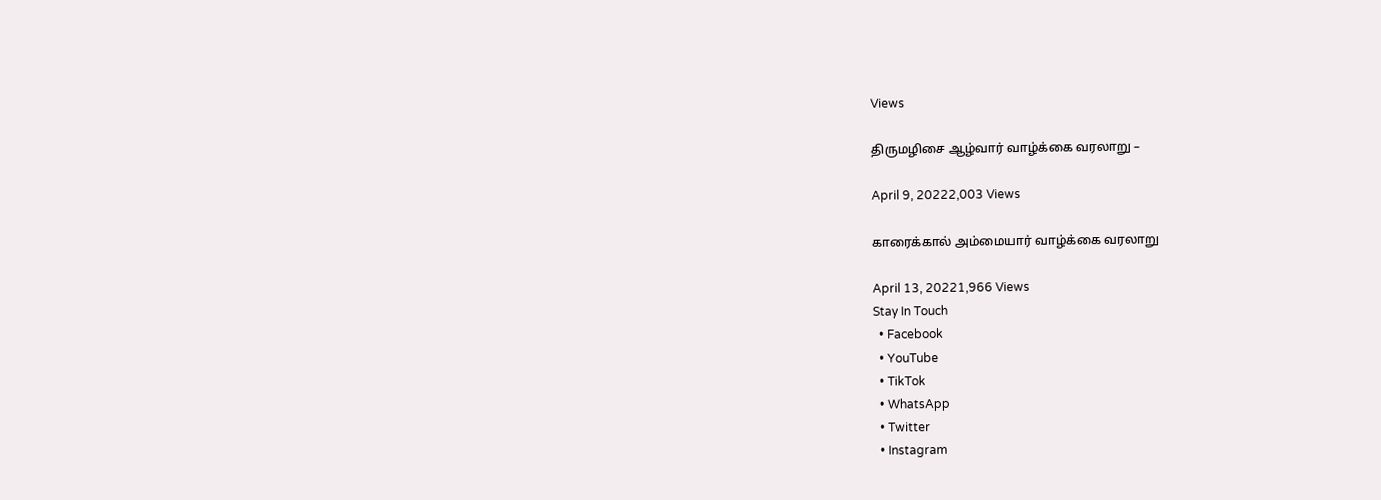Views

திருமழிசை ஆழ்வார் வாழ்க்கை வரலாறு –

April 9, 20222,003 Views

காரைக்கால் அம்மையார் வாழ்க்கை வரலாறு

April 13, 20221,966 Views
Stay In Touch
  • Facebook
  • YouTube
  • TikTok
  • WhatsApp
  • Twitter
  • Instagram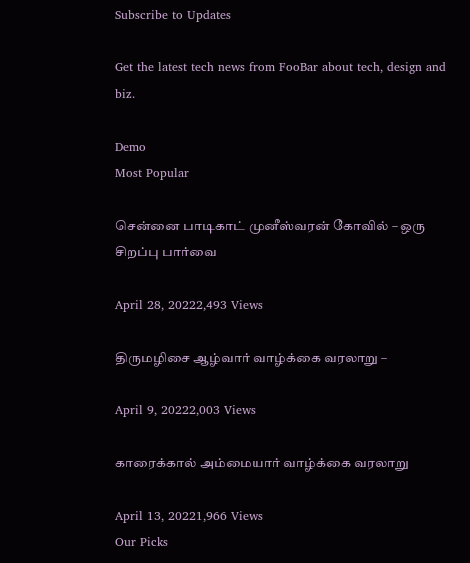Subscribe to Updates

Get the latest tech news from FooBar about tech, design and biz.

Demo
Most Popular

சென்னை பாடிகாட் முனீஸ்வரன் கோவில் – ஒரு சிறப்பு பார்வை

April 28, 20222,493 Views

திருமழிசை ஆழ்வார் வாழ்க்கை வரலாறு –

April 9, 20222,003 Views

காரைக்கால் அம்மையார் வாழ்க்கை வரலாறு

April 13, 20221,966 Views
Our Picks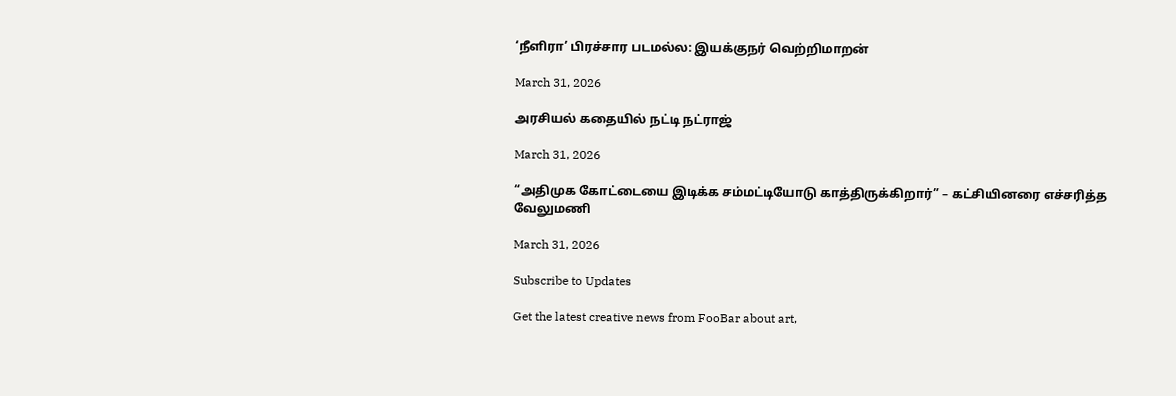‘நீளிரா’ பிரச்சார படமல்ல: இயக்குநர் வெற்றிமாறன்

March 31, 2026

அரசியல் கதையில் நட்டி நட்ராஜ்

March 31, 2026

“அதிமுக கோட்டையை இடிக்க சம்மட்டியோடு காத்திருக்கிறார்” – கட்சியினரை எச்சரித்த வேலுமணி

March 31, 2026

Subscribe to Updates

Get the latest creative news from FooBar about art,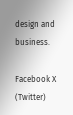design and business.

Facebook X (Twitter)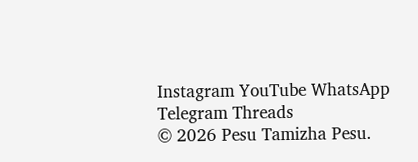Instagram YouTube WhatsApp Telegram Threads
© 2026 Pesu Tamizha Pesu.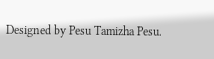Designed by Pesu Tamizha Pesu.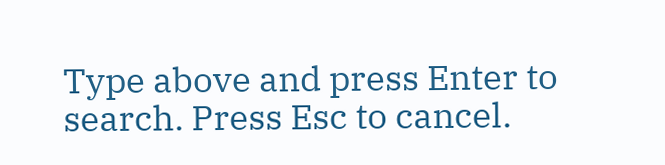Type above and press Enter to search. Press Esc to cancel.